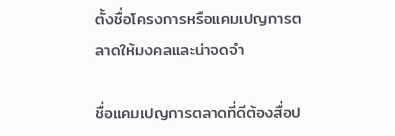ตั้งชื่อโครงการหรือแคมเปญการตลาดให้มงคลและน่าจดจำ

ชื่อแคมเปญการตลาดที่ดีต้องสื่อป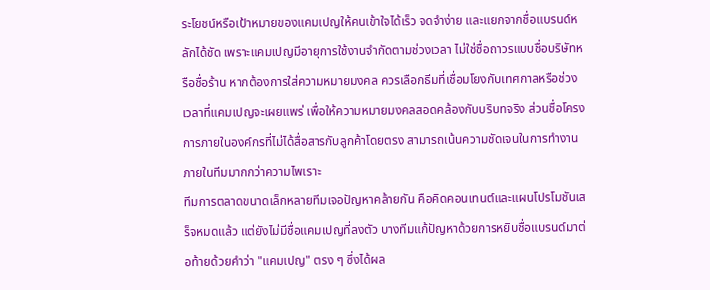ระโยชน์หรือเป้าหมายของแคมเปญให้คนเข้าใจได้เร็ว จดจำง่าย และแยกจากชื่อแบรนด์หลักได้ชัด เพราะแคมเปญมีอายุการใช้งานจำกัดตามช่วงเวลา ไม่ใช่ชื่อถาวรแบบชื่อบริษัทหรือชื่อร้าน หากต้องการใส่ความหมายมงคล ควรเลือกธีมที่เชื่อมโยงกับเทศกาลหรือช่วงเวลาที่แคมเปญจะเผยแพร่ เพื่อให้ความหมายมงคลสอดคล้องกับบริบทจริง ส่วนชื่อโครงการภายในองค์กรที่ไม่ได้สื่อสารกับลูกค้าโดยตรง สามารถเน้นความชัดเจนในการทำงานภายในทีมมากกว่าความไพเราะ
ทีมการตลาดขนาดเล็กหลายทีมเจอปัญหาคล้ายกัน คือคิดคอนเทนต์และแผนโปรโมชันเสร็จหมดแล้ว แต่ยังไม่มีชื่อแคมเปญที่ลงตัว บางทีมแก้ปัญหาด้วยการหยิบชื่อแบรนด์มาต่อท้ายด้วยคำว่า "แคมเปญ" ตรง ๆ ซึ่งได้ผล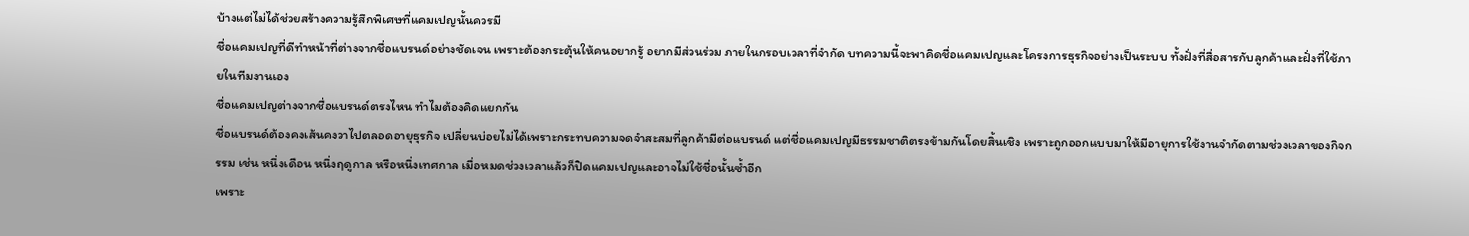บ้างแต่ไม่ได้ช่วยสร้างความรู้สึกพิเศษที่แคมเปญนั้นควรมี
ชื่อแคมเปญที่ดีทำหน้าที่ต่างจากชื่อแบรนด์อย่างชัดเจน เพราะต้องกระตุ้นให้คนอยากรู้ อยากมีส่วนร่วม ภายในกรอบเวลาที่จำกัด บทความนี้จะพาคิดชื่อแคมเปญและโครงการธุรกิจอย่างเป็นระบบ ทั้งฝั่งที่สื่อสารกับลูกค้าและฝั่งที่ใช้ภายในทีมงานเอง
ชื่อแคมเปญต่างจากชื่อแบรนด์ตรงไหน ทำไมต้องคิดแยกกัน
ชื่อแบรนด์ต้องคงเส้นคงวาไปตลอดอายุธุรกิจ เปลี่ยนบ่อยไม่ได้เพราะกระทบความจดจำสะสมที่ลูกค้ามีต่อแบรนด์ แต่ชื่อแคมเปญมีธรรมชาติตรงข้ามกันโดยสิ้นเชิง เพราะถูกออกแบบมาให้มีอายุการใช้งานจำกัดตามช่วงเวลาของกิจกรรม เช่น หนึ่งเดือน หนึ่งฤดูกาล หรือหนึ่งเทศกาล เมื่อหมดช่วงเวลาแล้วก็ปิดแคมเปญและอาจไม่ใช้ชื่อนั้นซ้ำอีก
เพราะ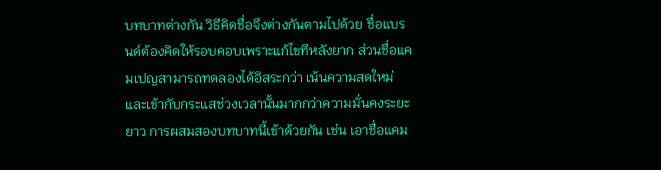บทบาทต่างกัน วิธีคิดชื่อจึงต่างกันตามไปด้วย ชื่อแบรนด์ต้องคิดให้รอบคอบเพราะแก้ไขทีหลังยาก ส่วนชื่อแคมเปญสามารถทดลองได้อิสระกว่า เน้นความสดใหม่และเข้ากับกระแสช่วงเวลานั้นมากกว่าความมั่นคงระยะยาว การผสมสองบทบาทนี้เข้าด้วยกัน เช่น เอาชื่อแคม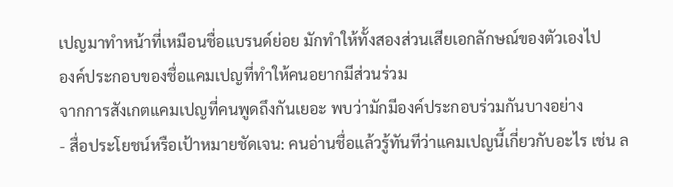เปญมาทำหน้าที่เหมือนชื่อแบรนด์ย่อย มักทำให้ทั้งสองส่วนเสียเอกลักษณ์ของตัวเองไป
องค์ประกอบของชื่อแคมเปญที่ทำให้คนอยากมีส่วนร่วม
จากการสังเกตแคมเปญที่คนพูดถึงกันเยอะ พบว่ามักมีองค์ประกอบร่วมกันบางอย่าง
- สื่อประโยชน์หรือเป้าหมายชัดเจน: คนอ่านชื่อแล้วรู้ทันทีว่าแคมเปญนี้เกี่ยวกับอะไร เช่น ล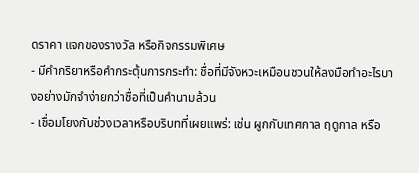ดราคา แจกของรางวัล หรือกิจกรรมพิเศษ
- มีคำกริยาหรือคำกระตุ้นการกระทำ: ชื่อที่มีจังหวะเหมือนชวนให้ลงมือทำอะไรบางอย่างมักจำง่ายกว่าชื่อที่เป็นคำนามล้วน
- เชื่อมโยงกับช่วงเวลาหรือบริบทที่เผยแพร่: เช่น ผูกกับเทศกาล ฤดูกาล หรือ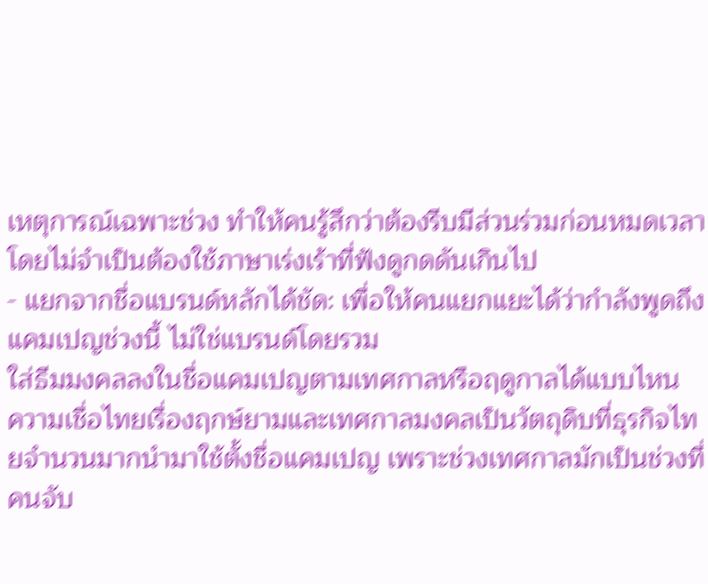เหตุการณ์เฉพาะช่วง ทำให้คนรู้สึกว่าต้องรีบมีส่วนร่วมก่อนหมดเวลา โดยไม่จำเป็นต้องใช้ภาษาเร่งเร้าที่ฟังดูกดดันเกินไป
- แยกจากชื่อแบรนด์หลักได้ชัด: เพื่อให้คนแยกแยะได้ว่ากำลังพูดถึงแคมเปญช่วงนี้ ไม่ใช่แบรนด์โดยรวม
ใส่ธีมมงคลลงในชื่อแคมเปญตามเทศกาลหรือฤดูกาลได้แบบไหน
ความเชื่อไทยเรื่องฤกษ์ยามและเทศกาลมงคลเป็นวัตถุดิบที่ธุรกิจไทยจำนวนมากนำมาใช้ตั้งชื่อแคมเปญ เพราะช่วงเทศกาลมักเป็นช่วงที่คนจับ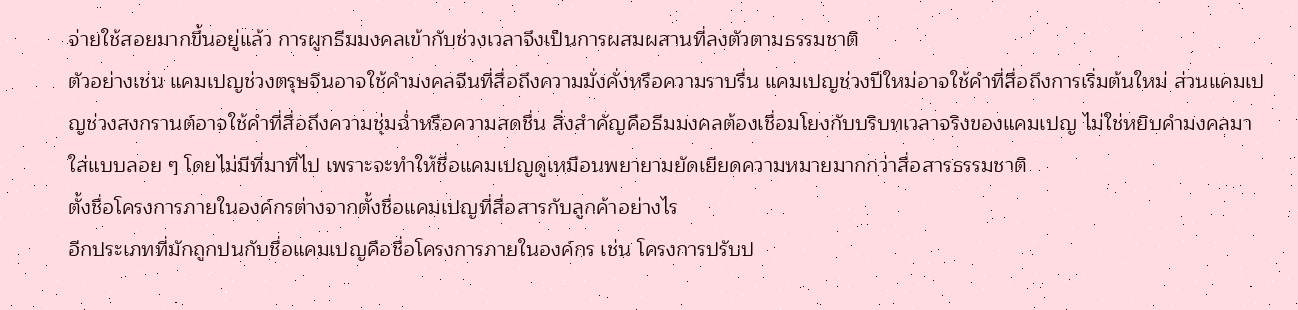จ่ายใช้สอยมากขึ้นอยู่แล้ว การผูกธีมมงคลเข้ากับช่วงเวลาจึงเป็นการผสมผสานที่ลงตัวตามธรรมชาติ
ตัวอย่างเช่น แคมเปญช่วงตรุษจีนอาจใช้คำมงคลจีนที่สื่อถึงความมั่งคั่งหรือความราบรื่น แคมเปญช่วงปีใหม่อาจใช้คำที่สื่อถึงการเริ่มต้นใหม่ ส่วนแคมเปญช่วงสงกรานต์อาจใช้คำที่สื่อถึงความชุ่มฉ่ำหรือความสดชื่น สิ่งสำคัญคือธีมมงคลต้องเชื่อมโยงกับบริบทเวลาจริงของแคมเปญ ไม่ใช่หยิบคำมงคลมาใส่แบบลอย ๆ โดยไม่มีที่มาที่ไป เพราะจะทำให้ชื่อแคมเปญดูเหมือนพยายามยัดเยียดความหมายมากกว่าสื่อสารธรรมชาติ
ตั้งชื่อโครงการภายในองค์กรต่างจากตั้งชื่อแคมเปญที่สื่อสารกับลูกค้าอย่างไร
อีกประเภทที่มักถูกปนกับชื่อแคมเปญคือชื่อโครงการภายในองค์กร เช่น โครงการปรับป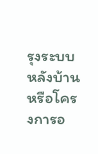รุงระบบหลังบ้าน หรือโครงการอ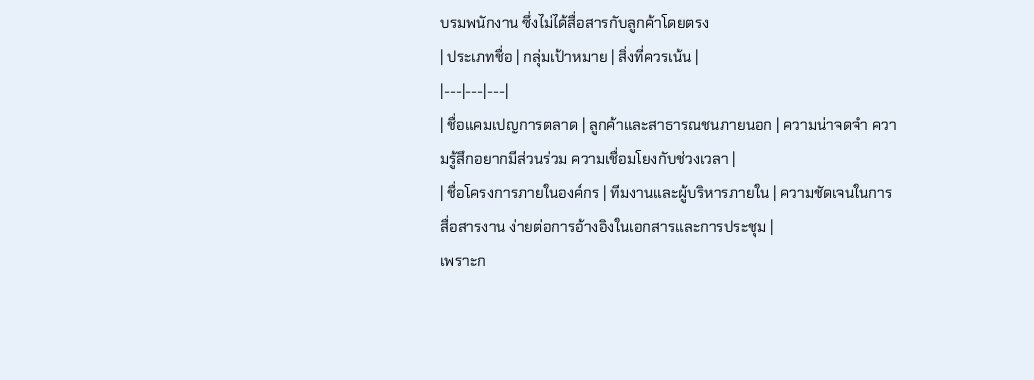บรมพนักงาน ซึ่งไม่ได้สื่อสารกับลูกค้าโดยตรง
| ประเภทชื่อ | กลุ่มเป้าหมาย | สิ่งที่ควรเน้น |
|---|---|---|
| ชื่อแคมเปญการตลาด | ลูกค้าและสาธารณชนภายนอก | ความน่าจดจำ ความรู้สึกอยากมีส่วนร่วม ความเชื่อมโยงกับช่วงเวลา |
| ชื่อโครงการภายในองค์กร | ทีมงานและผู้บริหารภายใน | ความชัดเจนในการสื่อสารงาน ง่ายต่อการอ้างอิงในเอกสารและการประชุม |
เพราะก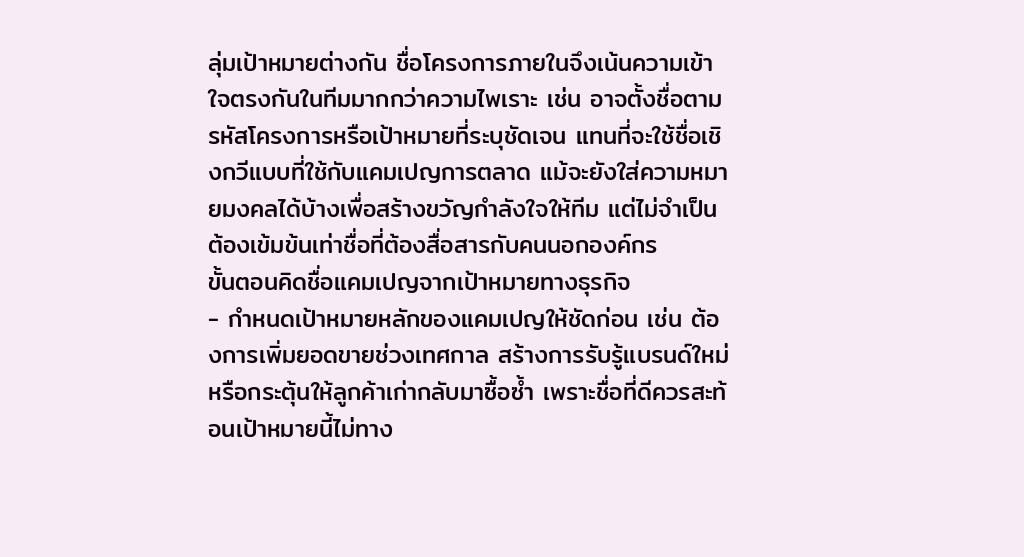ลุ่มเป้าหมายต่างกัน ชื่อโครงการภายในจึงเน้นความเข้าใจตรงกันในทีมมากกว่าความไพเราะ เช่น อาจตั้งชื่อตามรหัสโครงการหรือเป้าหมายที่ระบุชัดเจน แทนที่จะใช้ชื่อเชิงกวีแบบที่ใช้กับแคมเปญการตลาด แม้จะยังใส่ความหมายมงคลได้บ้างเพื่อสร้างขวัญกำลังใจให้ทีม แต่ไม่จำเป็นต้องเข้มข้นเท่าชื่อที่ต้องสื่อสารกับคนนอกองค์กร
ขั้นตอนคิดชื่อแคมเปญจากเป้าหมายทางธุรกิจ
- กำหนดเป้าหมายหลักของแคมเปญให้ชัดก่อน เช่น ต้องการเพิ่มยอดขายช่วงเทศกาล สร้างการรับรู้แบรนด์ใหม่ หรือกระตุ้นให้ลูกค้าเก่ากลับมาซื้อซ้ำ เพราะชื่อที่ดีควรสะท้อนเป้าหมายนี้ไม่ทาง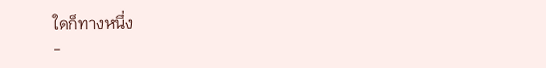ใดก็ทางหนึ่ง
-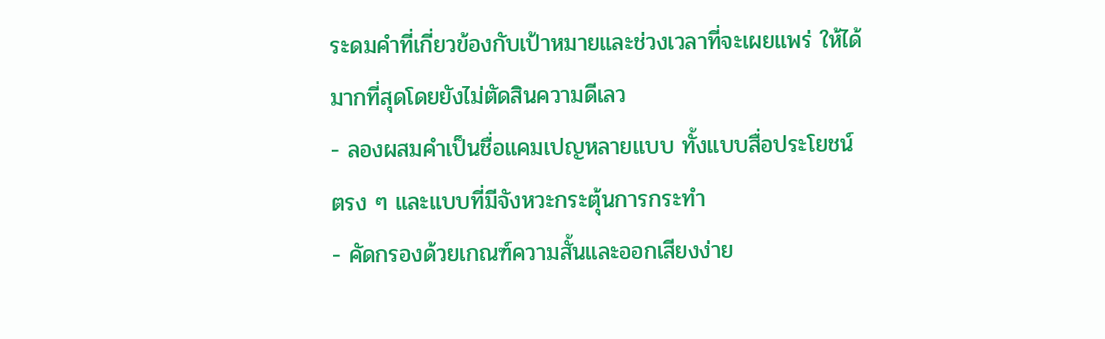ระดมคำที่เกี่ยวข้องกับเป้าหมายและช่วงเวลาที่จะเผยแพร่ ให้ได้มากที่สุดโดยยังไม่ตัดสินความดีเลว
- ลองผสมคำเป็นชื่อแคมเปญหลายแบบ ทั้งแบบสื่อประโยชน์ตรง ๆ และแบบที่มีจังหวะกระตุ้นการกระทำ
- คัดกรองด้วยเกณฑ์ความสั้นและออกเสียงง่าย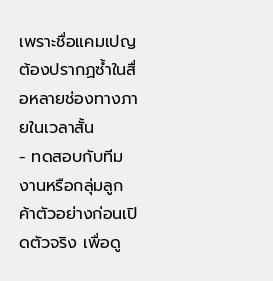เพราะชื่อแคมเปญต้องปรากฏซ้ำในสื่อหลายช่องทางภายในเวลาสั้น
- ทดสอบกับทีมงานหรือกลุ่มลูกค้าตัวอย่างก่อนเปิดตัวจริง เพื่อดู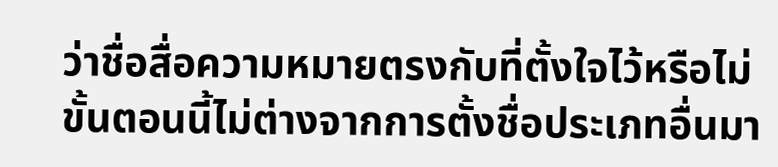ว่าชื่อสื่อความหมายตรงกับที่ตั้งใจไว้หรือไม่
ขั้นตอนนี้ไม่ต่างจากการตั้งชื่อประเภทอื่นมา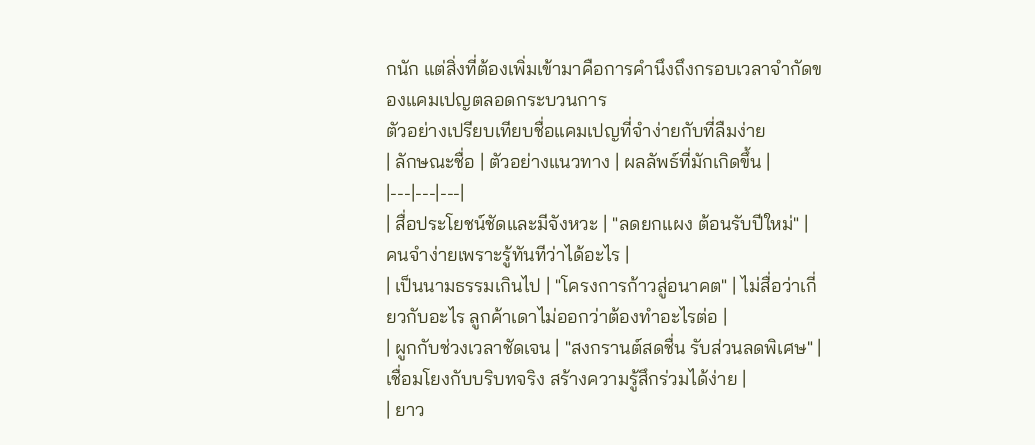กนัก แต่สิ่งที่ต้องเพิ่มเข้ามาคือการคำนึงถึงกรอบเวลาจำกัดของแคมเปญตลอดกระบวนการ
ตัวอย่างเปรียบเทียบชื่อแคมเปญที่จำง่ายกับที่ลืมง่าย
| ลักษณะชื่อ | ตัวอย่างแนวทาง | ผลลัพธ์ที่มักเกิดขึ้น |
|---|---|---|
| สื่อประโยชน์ชัดและมีจังหวะ | "ลดยกแผง ต้อนรับปีใหม่" | คนจำง่ายเพราะรู้ทันทีว่าได้อะไร |
| เป็นนามธรรมเกินไป | "โครงการก้าวสู่อนาคต" | ไม่สื่อว่าเกี่ยวกับอะไร ลูกค้าเดาไม่ออกว่าต้องทำอะไรต่อ |
| ผูกกับช่วงเวลาชัดเจน | "สงกรานต์สดชื่น รับส่วนลดพิเศษ" | เชื่อมโยงกับบริบทจริง สร้างความรู้สึกร่วมได้ง่าย |
| ยาว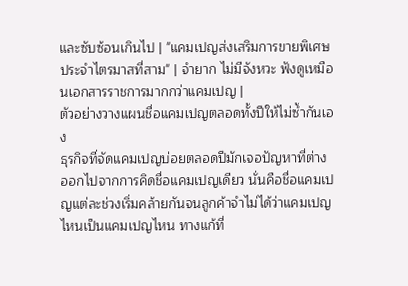และซับซ้อนเกินไป | "แคมเปญส่งเสริมการขายพิเศษประจำไตรมาสที่สาม" | จำยาก ไม่มีจังหวะ ฟังดูเหมือนเอกสารราชการมากกว่าแคมเปญ |
ตัวอย่างวางแผนชื่อแคมเปญตลอดทั้งปีให้ไม่ซ้ำกันเอง
ธุรกิจที่จัดแคมเปญบ่อยตลอดปีมักเจอปัญหาที่ต่างออกไปจากการคิดชื่อแคมเปญเดียว นั่นคือชื่อแคมเปญแต่ละช่วงเริ่มคล้ายกันจนลูกค้าจำไม่ได้ว่าแคมเปญไหนเป็นแคมเปญไหน ทางแก้ที่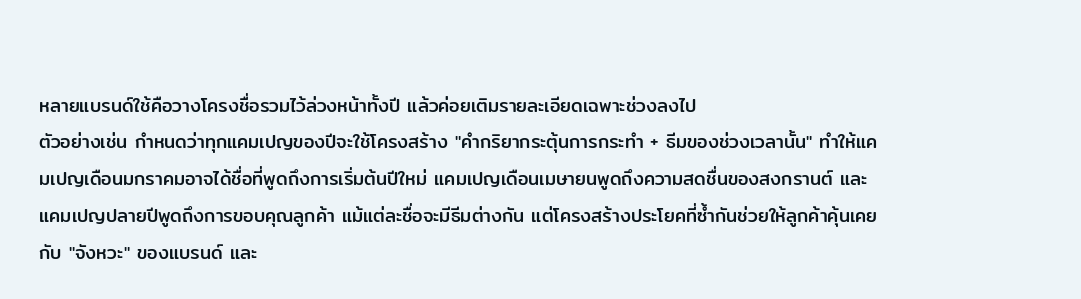หลายแบรนด์ใช้คือวางโครงชื่อรวมไว้ล่วงหน้าทั้งปี แล้วค่อยเติมรายละเอียดเฉพาะช่วงลงไป
ตัวอย่างเช่น กำหนดว่าทุกแคมเปญของปีจะใช้โครงสร้าง "คำกริยากระตุ้นการกระทำ + ธีมของช่วงเวลานั้น" ทำให้แคมเปญเดือนมกราคมอาจได้ชื่อที่พูดถึงการเริ่มต้นปีใหม่ แคมเปญเดือนเมษายนพูดถึงความสดชื่นของสงกรานต์ และแคมเปญปลายปีพูดถึงการขอบคุณลูกค้า แม้แต่ละชื่อจะมีธีมต่างกัน แต่โครงสร้างประโยคที่ซ้ำกันช่วยให้ลูกค้าคุ้นเคยกับ "จังหวะ" ของแบรนด์ และ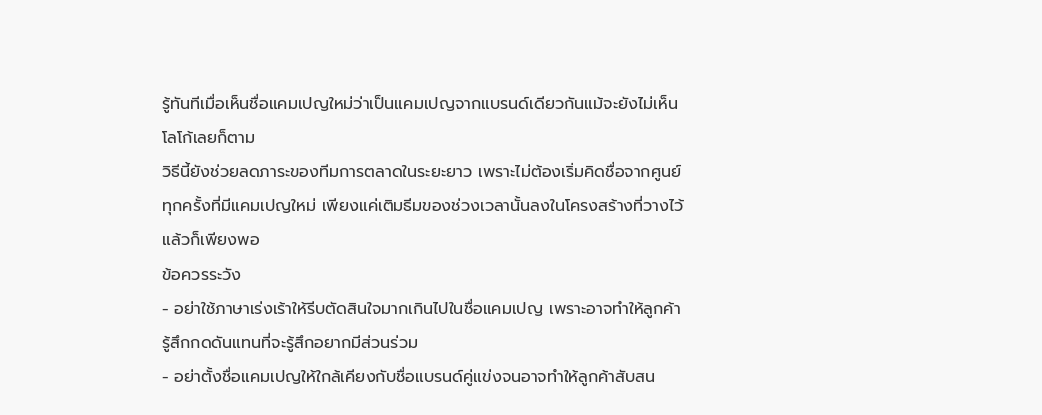รู้ทันทีเมื่อเห็นชื่อแคมเปญใหม่ว่าเป็นแคมเปญจากแบรนด์เดียวกันแม้จะยังไม่เห็นโลโก้เลยก็ตาม
วิธีนี้ยังช่วยลดภาระของทีมการตลาดในระยะยาว เพราะไม่ต้องเริ่มคิดชื่อจากศูนย์ทุกครั้งที่มีแคมเปญใหม่ เพียงแค่เติมธีมของช่วงเวลานั้นลงในโครงสร้างที่วางไว้แล้วก็เพียงพอ
ข้อควรระวัง
- อย่าใช้ภาษาเร่งเร้าให้รีบตัดสินใจมากเกินไปในชื่อแคมเปญ เพราะอาจทำให้ลูกค้ารู้สึกกดดันแทนที่จะรู้สึกอยากมีส่วนร่วม
- อย่าตั้งชื่อแคมเปญให้ใกล้เคียงกับชื่อแบรนด์คู่แข่งจนอาจทำให้ลูกค้าสับสน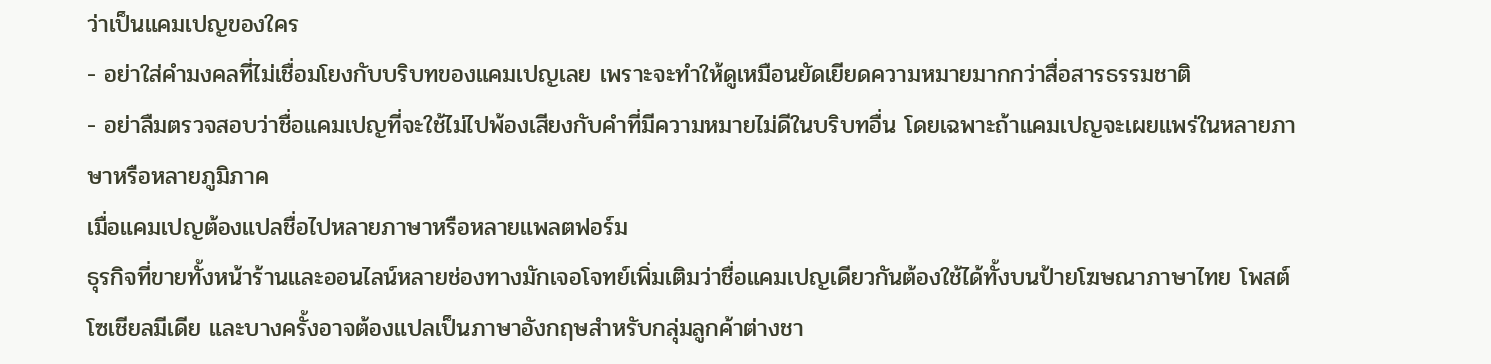ว่าเป็นแคมเปญของใคร
- อย่าใส่คำมงคลที่ไม่เชื่อมโยงกับบริบทของแคมเปญเลย เพราะจะทำให้ดูเหมือนยัดเยียดความหมายมากกว่าสื่อสารธรรมชาติ
- อย่าลืมตรวจสอบว่าชื่อแคมเปญที่จะใช้ไม่ไปพ้องเสียงกับคำที่มีความหมายไม่ดีในบริบทอื่น โดยเฉพาะถ้าแคมเปญจะเผยแพร่ในหลายภาษาหรือหลายภูมิภาค
เมื่อแคมเปญต้องแปลชื่อไปหลายภาษาหรือหลายแพลตฟอร์ม
ธุรกิจที่ขายทั้งหน้าร้านและออนไลน์หลายช่องทางมักเจอโจทย์เพิ่มเติมว่าชื่อแคมเปญเดียวกันต้องใช้ได้ทั้งบนป้ายโฆษณาภาษาไทย โพสต์โซเชียลมีเดีย และบางครั้งอาจต้องแปลเป็นภาษาอังกฤษสำหรับกลุ่มลูกค้าต่างชา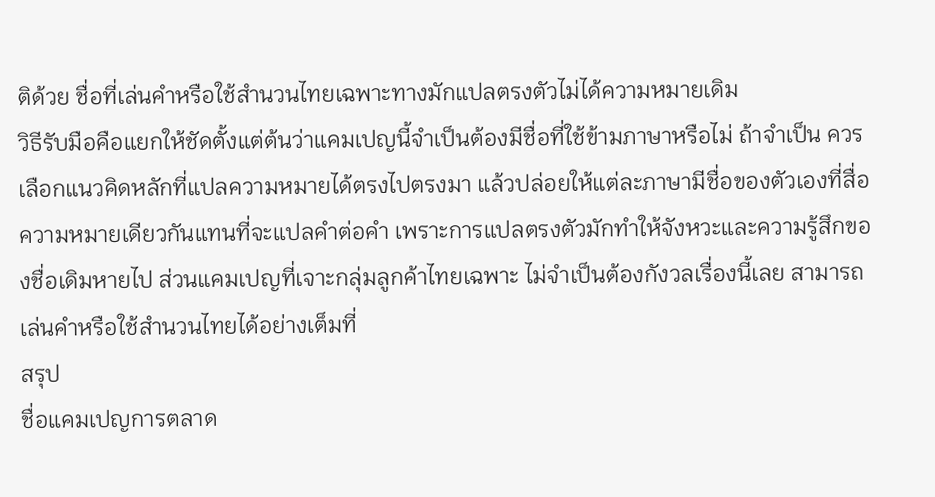ติด้วย ชื่อที่เล่นคำหรือใช้สำนวนไทยเฉพาะทางมักแปลตรงตัวไม่ได้ความหมายเดิม
วิธีรับมือคือแยกให้ชัดตั้งแต่ต้นว่าแคมเปญนี้จำเป็นต้องมีชื่อที่ใช้ข้ามภาษาหรือไม่ ถ้าจำเป็น ควรเลือกแนวคิดหลักที่แปลความหมายได้ตรงไปตรงมา แล้วปล่อยให้แต่ละภาษามีชื่อของตัวเองที่สื่อความหมายเดียวกันแทนที่จะแปลคำต่อคำ เพราะการแปลตรงตัวมักทำให้จังหวะและความรู้สึกของชื่อเดิมหายไป ส่วนแคมเปญที่เจาะกลุ่มลูกค้าไทยเฉพาะ ไม่จำเป็นต้องกังวลเรื่องนี้เลย สามารถเล่นคำหรือใช้สำนวนไทยได้อย่างเต็มที่
สรุป
ชื่อแคมเปญการตลาด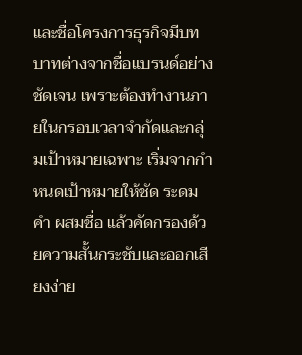และชื่อโครงการธุรกิจมีบทบาทต่างจากชื่อแบรนด์อย่างชัดเจน เพราะต้องทำงานภายในกรอบเวลาจำกัดและกลุ่มเป้าหมายเฉพาะ เริ่มจากกำหนดเป้าหมายให้ชัด ระดมคำ ผสมชื่อ แล้วคัดกรองด้วยความสั้นกระชับและออกเสียงง่าย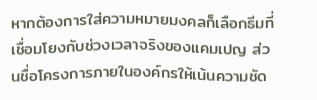หากต้องการใส่ความหมายมงคลก็เลือกธีมที่เชื่อมโยงกับช่วงเวลาจริงของแคมเปญ ส่วนชื่อโครงการภายในองค์กรให้เน้นความชัด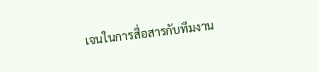เจนในการสื่อสารกับทีมงาน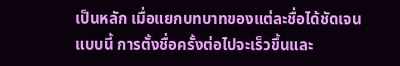เป็นหลัก เมื่อแยกบทบาทของแต่ละชื่อได้ชัดเจนแบบนี้ การตั้งชื่อครั้งต่อไปจะเร็วขึ้นและ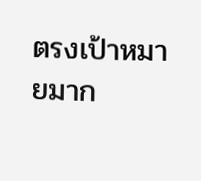ตรงเป้าหมายมาก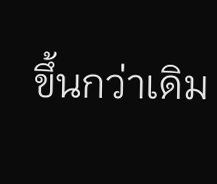ขึ้นกว่าเดิม